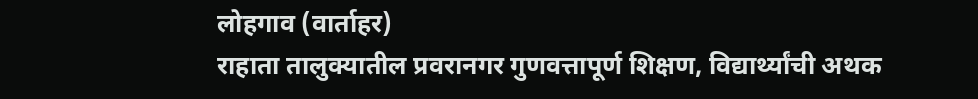लोहगाव (वार्ताहर)
राहाता तालुक्यातील प्रवरानगर गुणवत्तापूर्ण शिक्षण, विद्यार्थ्यांची अथक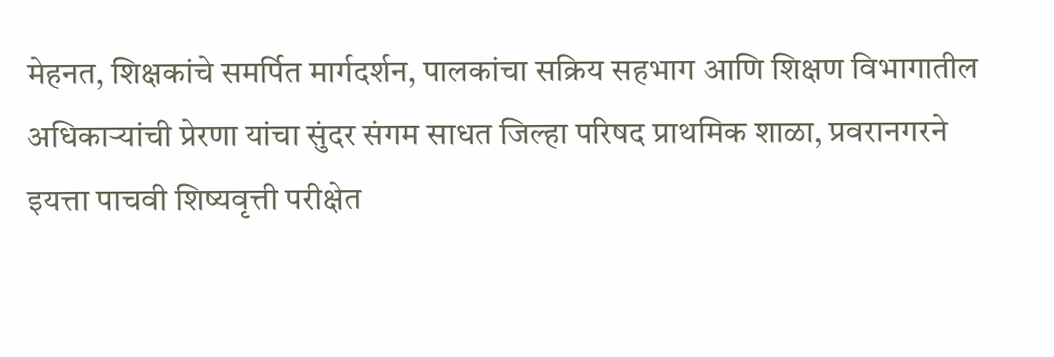मेहनत, शिक्षकांचे समर्पित मार्गदर्शन, पालकांचा सक्रिय सहभाग आणि शिक्षण विभागातील अधिकाऱ्यांची प्रेरणा यांचा सुंदर संगम साधत जिल्हा परिषद प्राथमिक शाळा, प्रवरानगरने इयत्ता पाचवी शिष्यवृत्ती परीक्षेत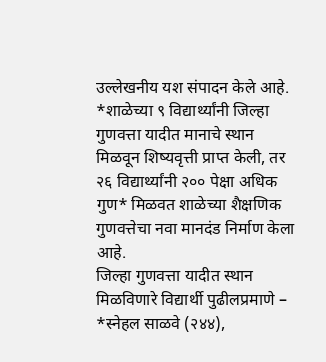उल्लेखनीय यश संपादन केले आहे. *शाळेच्या ९ विद्यार्थ्यांनी जिल्हा गुणवत्ता यादीत मानाचे स्थान मिळवून शिष्यवृत्ती प्राप्त केली, तर २६ विद्यार्थ्यांनी २०० पेक्षा अधिक गुण* मिळवत शाळेच्या शैक्षणिक गुणवत्तेचा नवा मानदंड निर्माण केला आहे.
जिल्हा गुणवत्ता यादीत स्थान मिळविणारे विद्यार्थी पुढीलप्रमाणे – *स्नेहल साळवे (२४४),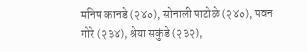मनिष कानडे (२४०), सोनाली पाटोळे (२४०), पवन गोरे (२३४), श्रेया सकुंडे (२३२),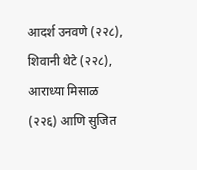आदर्श उनवणे (२२८), शिवानी थेटे (२२८), आराध्या मिसाळ (२२६) आणि सुजित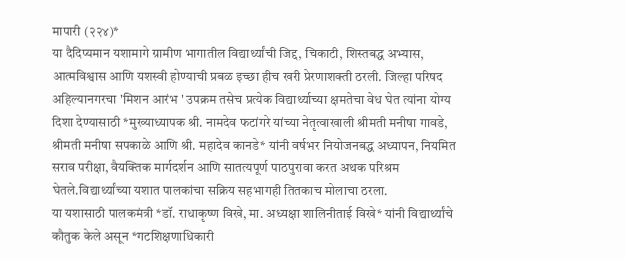मापारी (२२४)*
या दैदिप्यमान यशामागे ग्रामीण भागातील विद्यार्थ्यांची जिद्द, चिकाटी, शिस्तबद्ध अभ्यास, आत्मविश्वास आणि यशस्वी होण्याची प्रबळ इच्छा हीच खरी प्रेरणाशक्ती ठरली. जिल्हा परिषद अहिल्यानगरचा 'मिशन आरंभ ' उपक्रम तसेच प्रत्येक विद्यार्थ्याच्या क्षमतेचा वेध घेत त्यांना योग्य दिशा देण्यासाठी *मुख्याध्यापक श्री. नामदेव फटांगरे यांच्या नेतृत्वाखाली श्रीमती मनीषा गावडे, श्रीमती मनीषा सपकाळे आणि श्री. महादेव कानडे* यांनी वर्षभर नियोजनबद्ध अध्यापन, नियमित सराव परीक्षा, वैयक्तिक मार्गदर्शन आणि सातत्यपूर्ण पाठपुरावा करत अथक परिश्रम घेतले.विद्यार्थ्यांच्या यशात पालकांचा सक्रिय सहभागही तितकाच मोलाचा ठरला.
या यशासाठी पालकमंत्री *डॉ. राधाकृष्ण विखे, मा. अध्यक्षा शालिनीताई विखे* यांनी विद्यार्थ्यांचे कौतुक केले असून *गटशिक्षणाधिकारी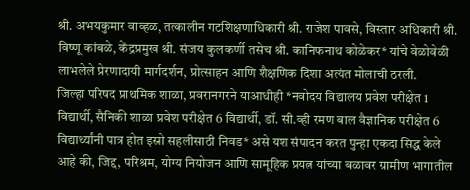श्री. अभयकुमार वाव्हळ, तत्कालीन गटशिक्षणाधिकारी श्री. राजेश पावसे, विस्तार अधिकारी श्री. विष्णू कांबळे, केंद्रप्रमुख श्री. संजय कुलकर्णी तसेच श्री. कानिफनाथ कोळेकर* यांचे वेळोवेळी लाभलेले प्रेरणादायी मार्गदर्शन, प्रोत्साहन आणि शैक्षणिक दिशा अत्यंत मोलाची ठरली.
जिल्हा परिषद प्राथमिक शाळा, प्रवरानगरने याआधीही *नवोदय विद्यालय प्रवेश परीक्षेत 1 विद्यार्थी, सैनिकी शाळा प्रवेश परीक्षेत 6 विद्यार्थी, डॉ. सी.व्ही रमण बाल वैज्ञानिक परीक्षेत 6 विद्यार्थ्यांनी पात्र होत इस्रो सहलीसाठी निवड* असे यश संपादन करत पुन्हा एकदा सिद्ध केले आहे की, जिद्द, परिश्रम, योग्य नियोजन आणि सामूहिक प्रयत्न यांच्या बळावर ग्रामीण भागातील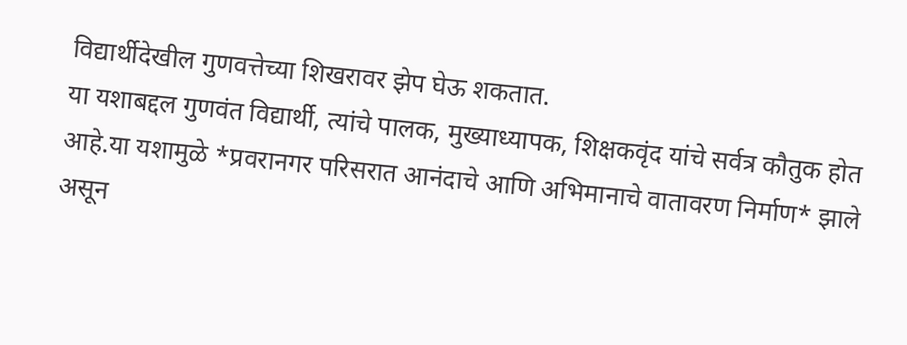विद्यार्थीदेखील गुणवत्तेच्या शिखरावर झेप घेऊ शकतात.
या यशाबद्दल गुणवंत विद्यार्थी, त्यांचे पालक, मुख्याध्यापक, शिक्षकवृंद यांचे सर्वत्र कौतुक होत आहे.या यशामुळे *प्रवरानगर परिसरात आनंदाचे आणि अभिमानाचे वातावरण निर्माण* झाले असून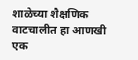शाळेच्या शैक्षणिक वाटचालीत हा आणखी एक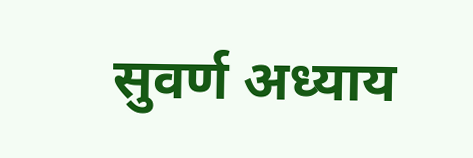सुवर्ण अध्याय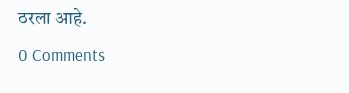ठरला आहे.
0 Comments